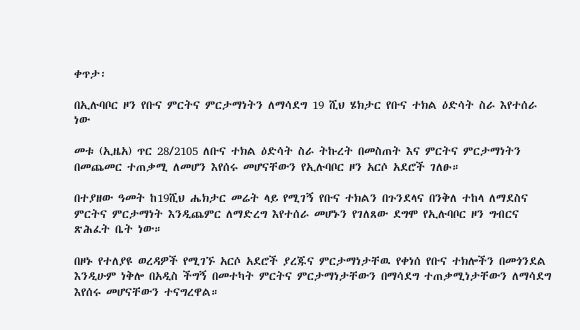ቀጥታ፡

በኢሉባቦር ዞን የቡና ምርትና ምርታማነትን ለማሳደግ 19 ሺህ ሄክታር የቡና ተክል ዕድሳት ስራ እየተሰራ ነው

መቱ (ኢዜአ) ጥር 28/2105 ለቡና ተክል ዕድሳት ስራ ትኩረት በመስጠት እና ምርትና ምርታማነትን በመጨመር ተጠቃሚ ለመሆን እየሰሩ መሆናቸውን የኢሉባቦር ዞን አርሶ አደሮች ገለፁ።

በተያዘው ዓመት ከ19ሺህ ሔክታር መሬት ላይ የሚገኝ የቡና ተክልን በጉንደላና በንቅለ ተከላ ለማደስና ምርትና ምርታማነት እንዲጨምር ለማድረግ እየተሰራ መሆኑን የገለጸው ደግሞ የኢሉባቦር ዞን ግብርና ጽሕፈት ቤት ነው።

በዞኑ የተለያዩ ወረዳዎች የሚገኙ አርሶ አደሮች ያረጁና ምርታማነታቸዉ የቀነሰ የቡና ተክሎችን በመጎንደል እንዲሁም ነቅሎ በአዲስ ችግኝ በመተካት ምርትና ምርታማነታቸውን በማሳደግ ተጠቃሚነታቸውን ለማሳደግ እየሰሩ መሆናቸውን ተናግረዋል።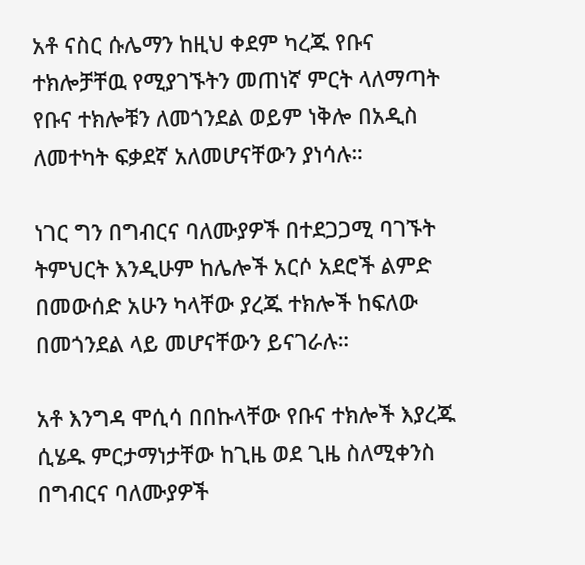አቶ ናስር ሱሌማን ከዚህ ቀደም ካረጁ የቡና ተክሎቻቸዉ የሚያገኙትን መጠነኛ ምርት ላለማጣት የቡና ተክሎቹን ለመጎንደል ወይም ነቅሎ በአዲስ ለመተካት ፍቃደኛ አለመሆናቸውን ያነሳሉ።

ነገር ግን በግብርና ባለሙያዎች በተደጋጋሚ ባገኙት ትምህርት እንዲሁም ከሌሎች አርሶ አደሮች ልምድ በመውሰድ አሁን ካላቸው ያረጁ ተክሎች ከፍለው በመጎንደል ላይ መሆናቸውን ይናገራሉ።

አቶ እንግዳ ሞሲሳ በበኩላቸው የቡና ተክሎች እያረጁ ሲሄዱ ምርታማነታቸው ከጊዜ ወደ ጊዜ ስለሚቀንስ በግብርና ባለሙያዎች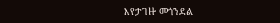እየታገዙ መጎንደል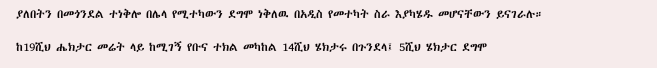ያለበትን በመጎንደል ተነቅሎ በሌላ የሚተካውን ደግሞ ነቅለዉ በአዲስ የመተካት ስራ እያካሄዱ መሆናቸውን ይናገራሉ።

ከ19ሺህ ሔክታር መሬት ላይ ከሚገኝ የቡና ተክል መካከል 14ሺህ ሄክታሩ በጉንደላ፤ 5ሺህ ሄክታር ደግሞ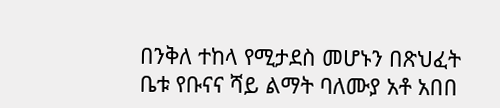በንቅለ ተከላ የሚታደስ መሆኑን በጽህፈት ቤቱ የቡናና ሻይ ልማት ባለሙያ አቶ አበበ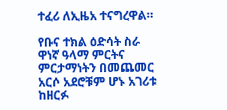ተፈሪ ለኢዜአ ተናግረዋል።

የቡና ተክል ዕድሳት ስራ ዋነኛ ዓላማ ምርትና ምርታማነትን በመጨመር አርሶ አደሮቹም ሆኑ አገሪቱ ከዘርፉ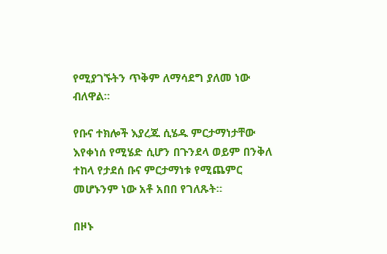የሚያገኙትን ጥቅም ለማሳደግ ያለመ ነው ብለዋል።

የቡና ተክሎች እያረጁ ሲሄዱ ምርታማነታቸው እየቀነሰ የሚሄድ ሲሆን በጉንደላ ወይም በንቅለ ተከላ የታደሰ ቡና ምርታማነቱ የሚጨምር መሆኑንም ነው አቶ አበበ የገለጹት።

በዞኑ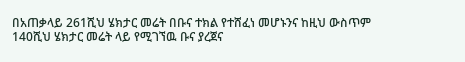በአጠቃላይ 261ሺህ ሄክታር መሬት በቡና ተክል የተሸፈነ መሆኑንና ከዚህ ውስጥም 140ሺህ ሄክታር መሬት ላይ የሚገኘዉ ቡና ያረጀና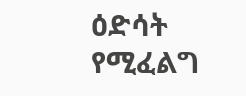ዕድሳት የሚፈልግ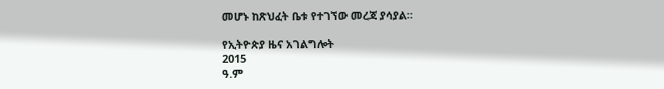መሆኑ ከጽህፈት ቤቱ የተገኘው መረጃ ያሳያል።

የኢትዮጵያ ዜና አገልግሎት
2015
ዓ.ም